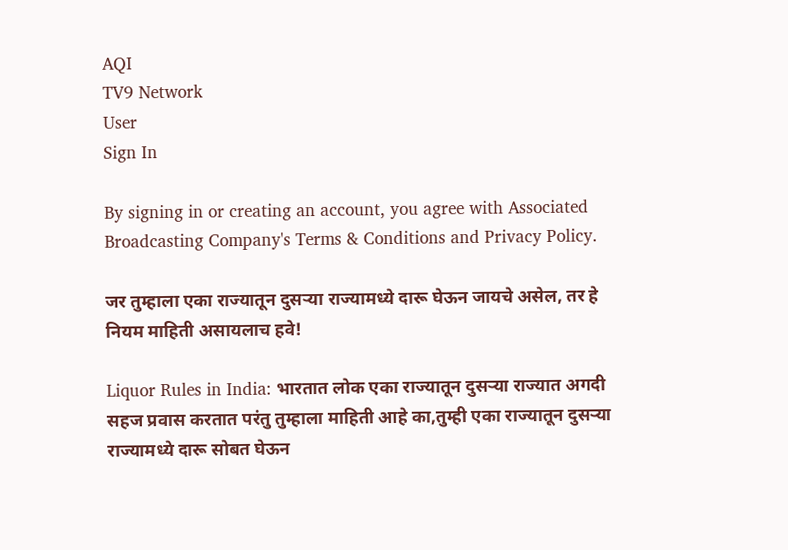AQI
TV9 Network
User
Sign In

By signing in or creating an account, you agree with Associated Broadcasting Company's Terms & Conditions and Privacy Policy.

जर तुम्हाला एका राज्यातून दुसऱ्या राज्यामध्ये दारू घेऊन जायचे असेल, तर हे नियम माहिती असायलाच हवे!

Liquor Rules in India: भारतात लोक एका राज्यातून दुसऱ्या राज्यात अगदी सहज प्रवास करतात परंतु तुम्हाला माहिती आहे का,तुम्ही एका राज्यातून दुसऱ्या राज्यामध्ये दारू सोबत घेऊन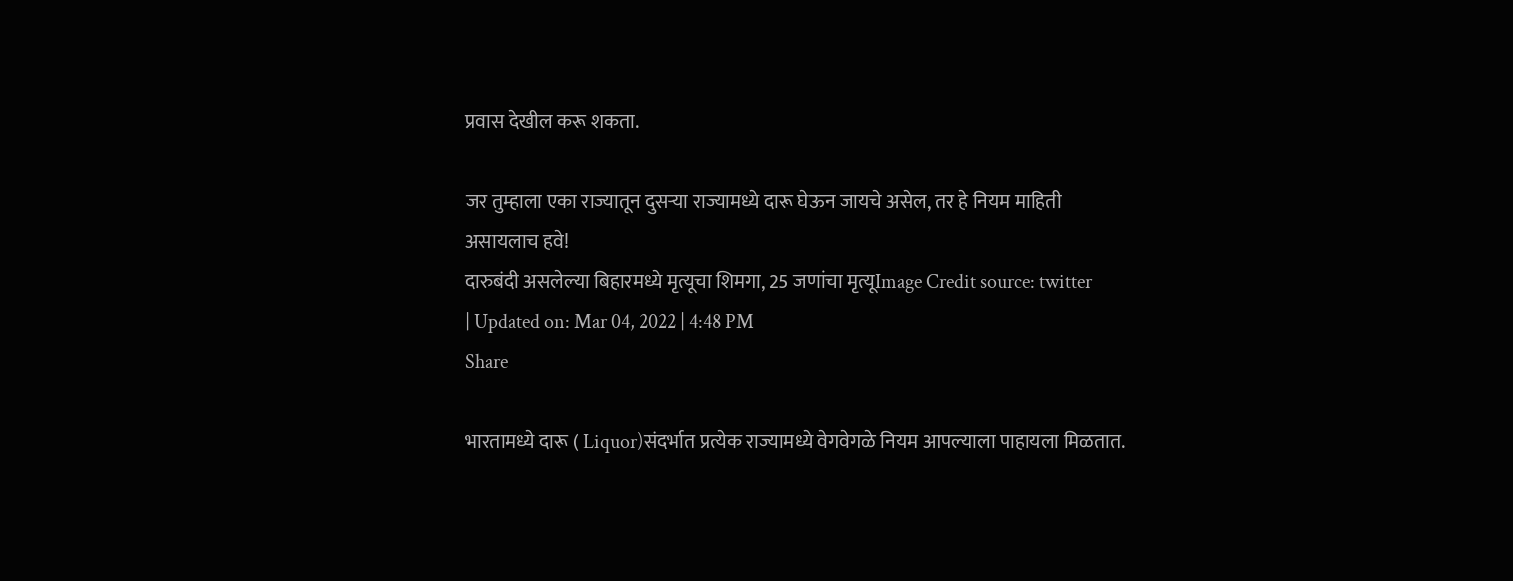प्रवास देखील करू शकता.

जर तुम्हाला एका राज्यातून दुसऱ्या राज्यामध्ये दारू घेऊन जायचे असेल, तर हे नियम माहिती असायलाच हवे!
दारुबंदी असलेल्या बिहारमध्ये मृत्यूचा शिमगा, 25 जणांचा मृत्यूImage Credit source: twitter
| Updated on: Mar 04, 2022 | 4:48 PM
Share

भारतामध्ये दारू ( Liquor)संदर्भात प्रत्येक राज्यामध्ये वेगवेगळे नियम आपल्याला पाहायला मिळतात.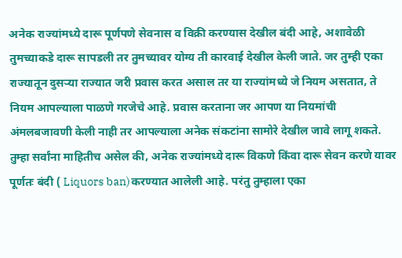अनेक राज्यांमध्ये दारू पूर्णपणे सेवनास व विक्री करण्यास देखील बंदी आहे, अशावेळी तुमच्याकडे दारू सापडली तर तुमच्यावर योग्य ती कारवाई देखील केली जाते. जर तुम्ही एका राज्यातून दुसऱ्या राज्यात जरी प्रवास करत असाल तर या राज्यांमध्ये जे नियम असतात, ते नियम आपल्याला पाळणे गरजेचे आहे. प्रवास करताना जर आपण या नियमांची अंमलबजावणी केली नाही तर आपल्याला अनेक संकटांना सामोरे देखील जावे लागू शकते. तुम्हा सर्वांना माहितीच असेल की, अनेक राज्यांमध्ये दारू विकणे किंवा दारू सेवन करणे यावर पूर्णतः बंदी ( Liquors ban)करण्यात आलेली आहे. परंतु तुम्हाला एका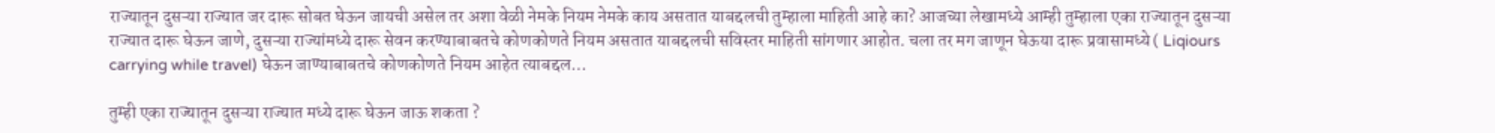राज्यातून दुसऱ्या राज्यात जर दारू सोबत घेऊन जायची असेल तर अशा वेळी नेमके नियम नेमके काय असतात याबद्दलची तुम्हाला माहिती आहे का? आजच्या लेखामध्ये आम्ही तुम्हाला एका राज्यातून दुसऱ्या राज्यात दारू घेऊन जाणे, दुसऱ्या राज्यांमध्ये दारू सेवन करण्याबाबतचे कोणकोणते नियम असतात याबद्दलची सविस्तर माहिती सांगणार आहोत. चला तर मग जाणून घेऊया दारू प्रवासामध्ये ( Liqiours carrying while travel) घेऊन जाण्याबाबतचे कोणकोणते नियम आहेत त्याबद्दल…

तुम्ही एका राज्यातून दुसऱ्या राज्यात मध्ये दारू घेऊन जाऊ शकता ?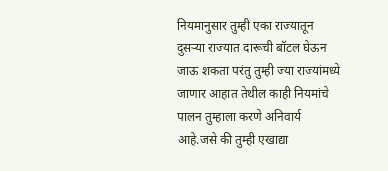नियमानुसार तुम्ही एका राज्यातून दुसऱ्या राज्यात दारूची बॉटल घेऊन जाऊ शकता परंतु तुम्ही ज्या राज्यांमध्ये जाणार आहात तेथील काही नियमांचे पालन तुम्हाला करणे अनिवार्य आहे.जसे की तुम्ही एखाद्या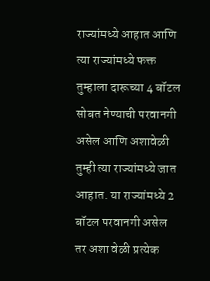राज्यांमध्ये आहात आणि त्या राज्यांमध्ये फक्त तुम्हाला दारूच्या 4 बॉटल सोबत नेण्याची परवानगी असेल आणि अशावेळी तुम्ही त्या राज्यांमध्ये जात आहात. या राज्यांमध्ये 2 बॉटल परवानगी असेल तर अशा वेळी प्रत्येक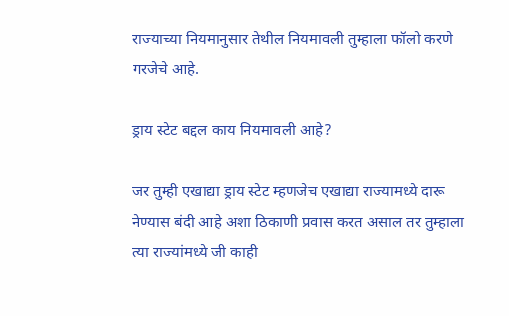राज्याच्या नियमानुसार तेथील नियमावली तुम्हाला फॉलो करणे गरजेचे आहे.

ड्राय स्टेट बद्दल काय नियमावली आहे?

जर तुम्ही एखाद्या ड्राय स्टेट म्हणजेच एखाद्या राज्यामध्ये दारू नेण्यास बंदी आहे अशा ठिकाणी प्रवास करत असाल तर तुम्हाला त्या राज्यांमध्ये जी काही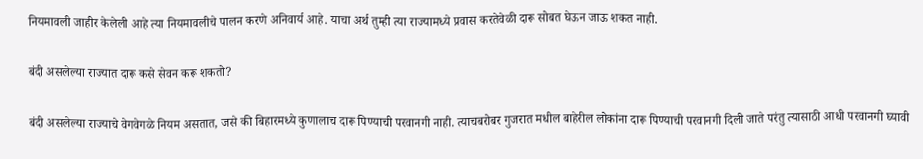नियमावली जाहीर केलेली आहे त्या नियमावलीचे पालन करणे अनिवार्य आहे. याचा अर्थ तुम्ही त्या राज्यामध्ये प्रवास करतेवेळी दारू सोबत घेऊन जाऊ शकत नाही.

बंदी असलेल्या राज्यात दारू कसे सेवन करू शकतो?

बंदी असलेल्या राज्याचे वेगवेगळे नियम असतात, जसे की बिहारमध्ये कुणालाच दारू पिण्याची परवानगी नाही. त्याचबरोबर गुजरात मधील बाहेरील लोकांना दारू पिण्याची परवानगी दिली जाते परंतु त्यासाठी आधी परवानगी घ्यावी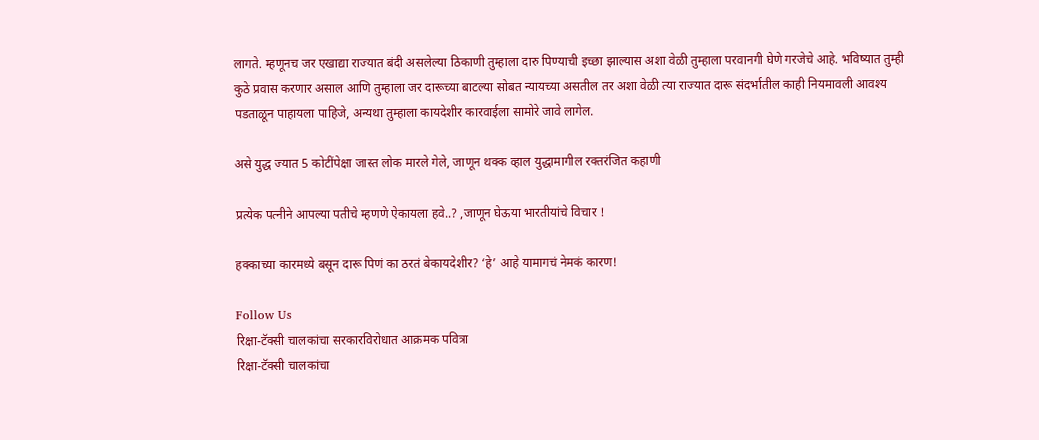लागते. म्हणूनच जर एखाद्या राज्यात बंदी असलेल्या ठिकाणी तुम्हाला दारु पिण्याची इच्छा झाल्यास अशा वेळी तुम्हाला परवानगी घेणे गरजेचे आहे. भविष्यात तुम्ही कुठे प्रवास करणार असाल आणि तुम्हाला जर दारूच्या बाटल्या सोबत न्यायच्या असतील तर अशा वेळी त्या राज्यात दारू संदर्भातील काही नियमावली आवश्य पडताळून पाहायला पाहिजे, अन्यथा तुम्हाला कायदेशीर कारवाईला सामोरे जावे लागेल.

असे युद्ध ज्यात 5 कोटींपेक्षा जास्त लोक मारले गेले, जाणून थक्क व्हाल युद्धामागील रक्तरंजित कहाणी

प्रत्येक पत्नीने आपल्या पतीचे म्हणणे ऐकायला हवे..? ,जाणून घेऊया भारतीयांचे विचार !

हक्काच्या कारमध्ये बसून दारू पिणं का ठरतं बेकायदेशीर? ‘हे’ आहे यामागचं नेमकं कारण!

Follow Us
रिक्षा-टॅक्सी चालकांचा सरकारविरोधात आक्रमक पवित्रा
रिक्षा-टॅक्सी चालकांचा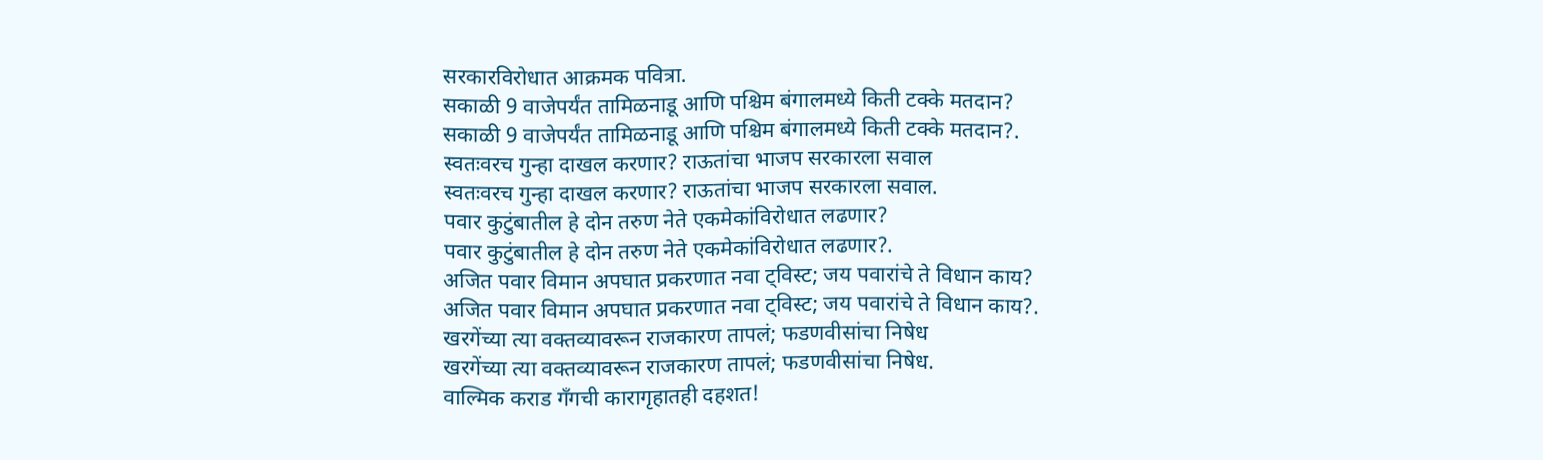सरकारविरोधात आक्रमक पवित्रा.
सकाळी 9 वाजेपर्यंत तामिळनाडू आणि पश्चिम बंगालमध्ये किती टक्के मतदान?
सकाळी 9 वाजेपर्यंत तामिळनाडू आणि पश्चिम बंगालमध्ये किती टक्के मतदान?.
स्वतःवरच गुन्हा दाखल करणार? राऊतांचा भाजप सरकारला सवाल
स्वतःवरच गुन्हा दाखल करणार? राऊतांचा भाजप सरकारला सवाल.
पवार कुटुंबातील हे दोन तरुण नेते एकमेकांविरोधात लढणार?
पवार कुटुंबातील हे दोन तरुण नेते एकमेकांविरोधात लढणार?.
अजित पवार विमान अपघात प्रकरणात नवा ट्विस्ट; जय पवारांचे ते विधान काय?
अजित पवार विमान अपघात प्रकरणात नवा ट्विस्ट; जय पवारांचे ते विधान काय?.
खरगेंच्या त्या वक्तव्यावरून राजकारण तापलं; फडणवीसांचा निषेध
खरगेंच्या त्या वक्तव्यावरून राजकारण तापलं; फडणवीसांचा निषेध.
वाल्मिक कराड गँगची कारागृहातही दहशत!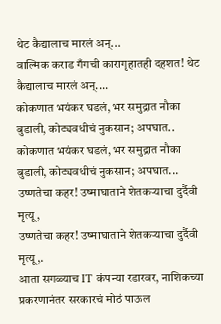थेट कैद्यालाच मारलं अन्...
वाल्मिक कराड गँगची कारागृहातही दहशत! थेट कैद्यालाच मारलं अन्....
कोकणात भयंकर घडलं, भर समुद्रात नौका बुडाली, कोट्यवधीचं नुकसान; अपघात..
कोकणात भयंकर घडलं, भर समुद्रात नौका बुडाली, कोट्यवधीचं नुकसान; अपघात...
उष्णतेचा कहर! उष्माघाताने शेतकऱ्याचा दुर्दैवी मृत्यू,
उष्णतेचा कहर! उष्माघाताने शेतकऱ्याचा दुर्दैवी मृत्यू,.
आता सगळ्याच IT कंपन्या रडारवर, नाशिकच्या प्रकरणानंतर सरकारचं मोठं पाऊल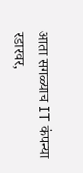आता सगळ्याच IT कंपन्या रडारवर,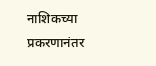नाशिकच्या प्रकरणानंतर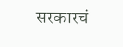सरकारचं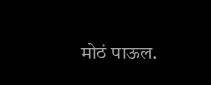मोठं पाऊल.